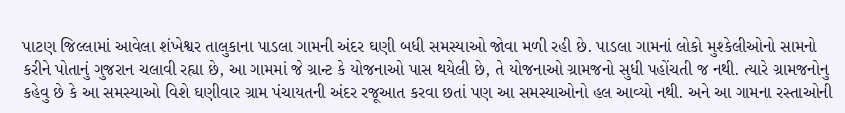પાટણ જિલ્લામાં આવેલા શંખેશ્વર તાલુકાના પાડલા ગામની અંદર ઘણી બધી સમસ્યાઓ જોવા મળી રહી છે. પાડલા ગામનાં લોકો મુશ્કેલીઓનો સામનો કરીને પોતાનું ગુજરાન ચલાવી રહ્યા છે, આ ગામમાં જે ગ્રાન્ટ કે યોજનાઓ પાસ થયેલી છે, તે યોજનાઓ ગ્રામજનો સુધી પહોંચતી જ નથી. ત્યારે ગ્રામજનોનુ કહેવુ છે કે આ સમસ્યાઓ વિશે ઘણીવાર ગ્રામ પંચાયતની અંદર રજૂઆત કરવા છતાં પણ આ સમસ્યાઓનો હલ આવ્યો નથી. અને આ ગામના રસ્તાઓની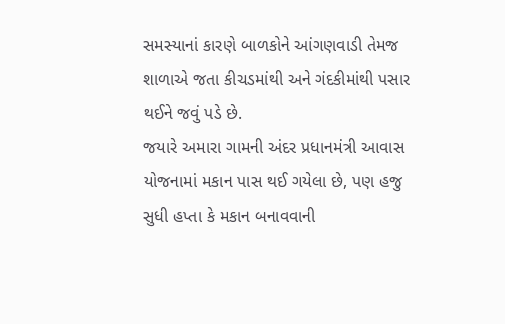સમસ્યાનાં કારણે બાળકોને આંગણવાડી તેમજ શાળાએ જતા કીચડમાંથી અને ગંદકીમાંથી પસાર થઈને જવું પડે છે.
જયારે અમારા ગામની અંદર પ્રધાનમંત્રી આવાસ યોજનામાં મકાન પાસ થઈ ગયેલા છે, પણ હજુ સુધી હપ્તા કે મકાન બનાવવાની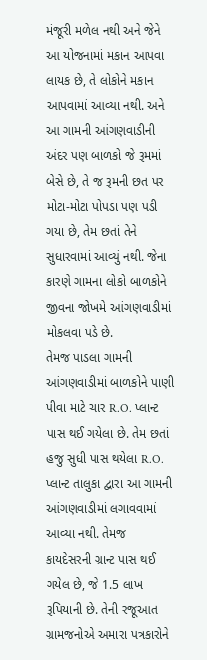મંજૂરી મળેલ નથી અને જેને આ યોજનામાં મકાન આપવા લાયક છે, તે લોકોને મકાન આપવામાં આવ્યા નથી. અને આ ગામની આંગણવાડીની અંદર પણ બાળકો જે રૂમમાં બેસે છે, તે જ રૂમની છત પર મોટા-મોટા પોપડા પણ પડી ગયા છે, તેમ છતાં તેને સુધારવામાં આવ્યું નથી. જેના કારણે ગામના લોકો બાળકોને જીવના જોખમે આંગણવાડીમાં મોકલવા પડે છે.
તેમજ પાડલા ગામની આંગણવાડીમાં બાળકોને પાણી પીવા માટે ચાર R.O. પ્લાન્ટ પાસ થઈ ગયેલા છે. તેમ છતાં હજુ સુધી પાસ થયેલા R.O. પ્લાન્ટ તાલુકા દ્વારા આ ગામની આંગણવાડીમાં લગાવવામાં આવ્યા નથી. તેમજ કાયદેસરની ગ્રાન્ટ પાસ થઈ ગયેલ છે, જે 1.5 લાખ રૂપિયાની છે. તેની રજૂઆત ગ્રામજનોએ અમારા પત્રકારોને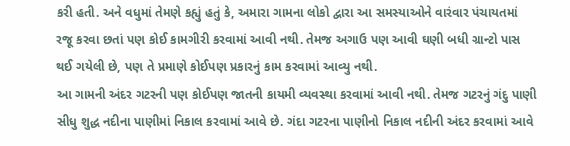કરી હતી. અને વધુમાં તેમણે કહ્યું હતું કે, અમારા ગામના લોકો દ્વારા આ સમસ્યાઓને વારંવાર પંચાયતમાં રજૂ કરવા છતાં પણ કોઈ કામગીરી કરવામાં આવી નથી. તેમજ અગાઉ પણ આવી ઘણી બધી ગ્રાન્ટો પાસ થઈ ગયેલી છે, પણ તે પ્રમાણે કોઈપણ પ્રકારનું કામ કરવામાં આવ્યુ નથી.
આ ગામની અંદર ગટરની પણ કોઈપણ જાતની કાયમી વ્યવસ્થા કરવામાં આવી નથી. તેમજ ગટરનું ગંદુ પાણી સીધુ શુદ્ધ નદીના પાણીમાં નિકાલ કરવામાં આવે છે. ગંદા ગટરના પાણીનો નિકાલ નદીની અંદર કરવામાં આવે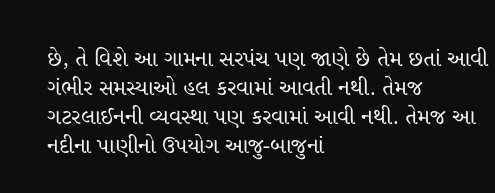છે, તે વિશે આ ગામના સરપંચ પણ જાણે છે તેમ છતાં આવી ગંભીર સમસ્યાઓ હલ કરવામાં આવતી નથી. તેમજ ગટરલાઈનની વ્યવસ્થા પણ કરવામાં આવી નથી. તેમજ આ નદીના પાણીનો ઉપયોગ આજુ-બાજુનાં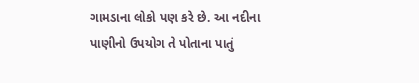ગામડાના લોકો પણ કરે છે. આ નદીના પાણીનો ઉપયોગ તે પોતાના પાતું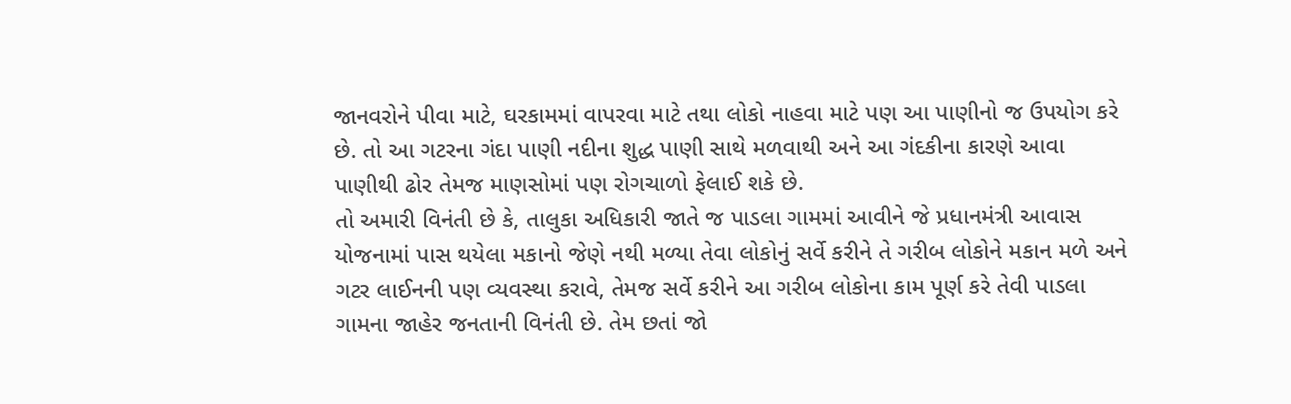જાનવરોને પીવા માટે, ઘરકામમાં વાપરવા માટે તથા લોકો નાહવા માટે પણ આ પાણીનો જ ઉપયોગ કરે છે. તો આ ગટરના ગંદા પાણી નદીના શુદ્ધ પાણી સાથે મળવાથી અને આ ગંદકીના કારણે આવા પાણીથી ઢોર તેમજ માણસોમાં પણ રોગચાળો ફેલાઈ શકે છે.
તો અમારી વિનંતી છે કે, તાલુકા અધિકારી જાતે જ પાડલા ગામમાં આવીને જે પ્રધાનમંત્રી આવાસ યોજનામાં પાસ થયેલા મકાનો જેણે નથી મળ્યા તેવા લોકોનું સર્વે કરીને તે ગરીબ લોકોને મકાન મળે અને ગટર લાઈનની પણ વ્યવસ્થા કરાવે, તેમજ સર્વે કરીને આ ગરીબ લોકોના કામ પૂર્ણ કરે તેવી પાડલા ગામના જાહેર જનતાની વિનંતી છે. તેમ છતાં જો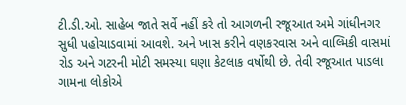ટી.ડી.ઓ. સાહેબ જાતે સર્વે નહીં કરે તો આગળની રજૂઆત અમે ગાંધીનગર સુધી પહોચાડવામાં આવશે. અને ખાસ કરીને વણકરવાસ અને વાલ્મિકી વાસમાં રોડ અને ગટરની મોટી સમસ્યા ઘણા કેટલાક વર્ષોથી છે. તેવી રજૂઆત પાડલા ગામના લોકોએ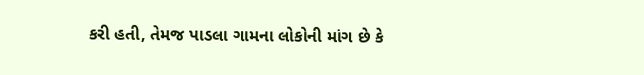કરી હતી, તેમજ પાડલા ગામના લોકોની માંગ છે કે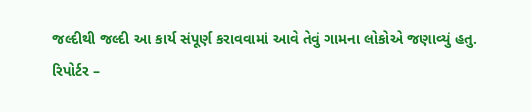જલ્દીથી જલ્દી આ કાર્ય સંપૂર્ણ કરાવવામાં આવે તેવું ગામના લોકોએ જણાવ્યું હતુ.
રિપોર્ટર –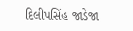દિલીપસિંહ જાડેજા